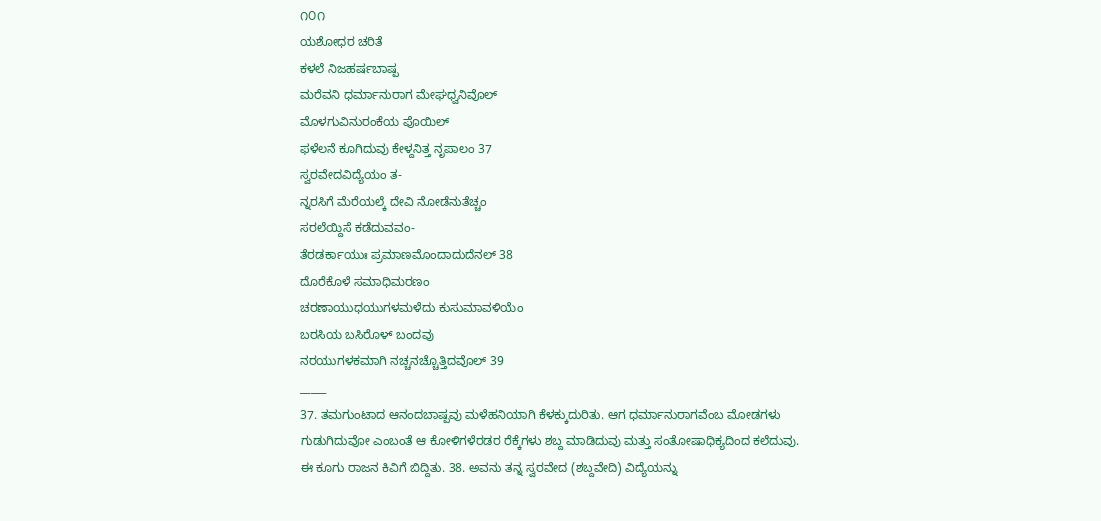೧೦೧
ಯಶೋಧರ ಚರಿತೆ
ಕಳಲೆ ನಿಜಹರ್ಷಬಾಷ್ಪ
ಮರೆವನಿ ಧರ್ಮಾನುರಾಗ ಮೇಘಧ್ವನಿವೊಲ್
ಮೊಳಗುವಿನುರಂಕೆಯ ಪೊಯಿಲ್
ಫಳೆಲನೆ ಕೂಗಿದುವು ಕೇಳ್ದನಿತ್ತ ನೃಪಾಲಂ 37
ಸ್ವರವೇದವಿದ್ಯೆಯಂ ತ-
ನ್ನರಸಿಗೆ ಮೆರೆಯಲ್ಕೆ ದೇವಿ ನೋಡೆನುತೆಚ್ಚಂ
ಸರಲೆಯ್ದಿಸೆ ಕಡೆದುವವಂ-
ತೆರಡರ್ಕಾಯುಃ ಪ್ರಮಾಣಮೊಂದಾದುದೆನಲ್ 38
ದೊರೆಕೊಳೆ ಸಮಾಧಿಮರಣಂ
ಚರಣಾಯುಧಯುಗಳಮಳೆದು ಕುಸುಮಾವಳಿಯೆಂ
ಬರಸಿಯ ಬಸಿರೊಳ್ ಬಂದವು
ನರಯುಗಳಕಮಾಗಿ ನಚ್ಚನಚ್ಚೊತ್ತಿದವೊಲ್ 39
_____
37. ತಮಗುಂಟಾದ ಆನಂದಬಾಷ್ಪವು ಮಳೆಹನಿಯಾಗಿ ಕೆಳಕ್ಕುದುರಿತು. ಆಗ ಧರ್ಮಾನುರಾಗವೆಂಬ ಮೋಡಗಳು ಗುಡುಗಿದುವೋ ಎಂಬಂತೆ ಆ ಕೋಳಿಗಳೆರಡರ ರೆಕ್ಕೆಗಳು ಶಬ್ದ ಮಾಡಿದುವು ಮತ್ತು ಸಂತೋಷಾಧಿಕ್ಯದಿಂದ ಕಲೆದುವು. ಈ ಕೂಗು ರಾಜನ ಕಿವಿಗೆ ಬಿದ್ದಿತು. 38. ಅವನು ತನ್ನ ಸ್ವರವೇದ (ಶಬ್ದವೇದಿ) ವಿದ್ಯೆಯನ್ನು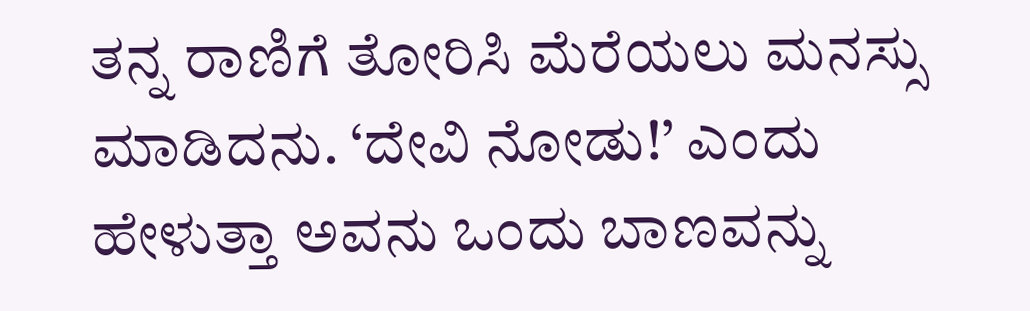ತನ್ನ ರಾಣಿಗೆ ತೋರಿಸಿ ಮೆರೆಯಲು ಮನಸ್ಸು ಮಾಡಿದನು. ‘ದೇವಿ ನೋಡು!’ ಎಂದು ಹೇಳುತ್ತಾ ಅವನು ಒಂದು ಬಾಣವನ್ನು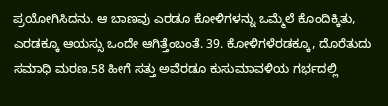ಪ್ರಯೋಗಿಸಿದನು. ಆ ಬಾಣವು ಎರಡೂ ಕೋಳಿಗಳನ್ನು ಒಮ್ಮೆಲೆ ಕೊಂದಿಕ್ಕಿತು, ಎರಡಕ್ಕೂ ಆಯಸ್ಸು ಒಂದೇ ಆಗಿತ್ತೆಂಬಂತೆ. 39. ಕೋಳಿಗಳೆರಡಕ್ಕೂ, ದೊರೆತುದು ಸಮಾಧಿ ಮರಣ.58 ಹೀಗೆ ಸತ್ತು ಅವೆರಡೂ ಕುಸುಮಾವಳಿಯ ಗರ್ಭದಲ್ಲಿ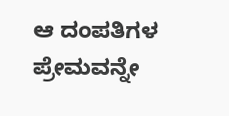ಆ ದಂಪತಿಗಳ ಪ್ರೇಮವನ್ನೇ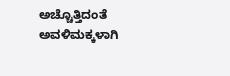ಅಚ್ಚೊತ್ತಿದಂತೆ ಅವಳಿಮಕ್ಕಳಾಗಿ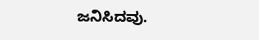ಜನಿಸಿದವು.